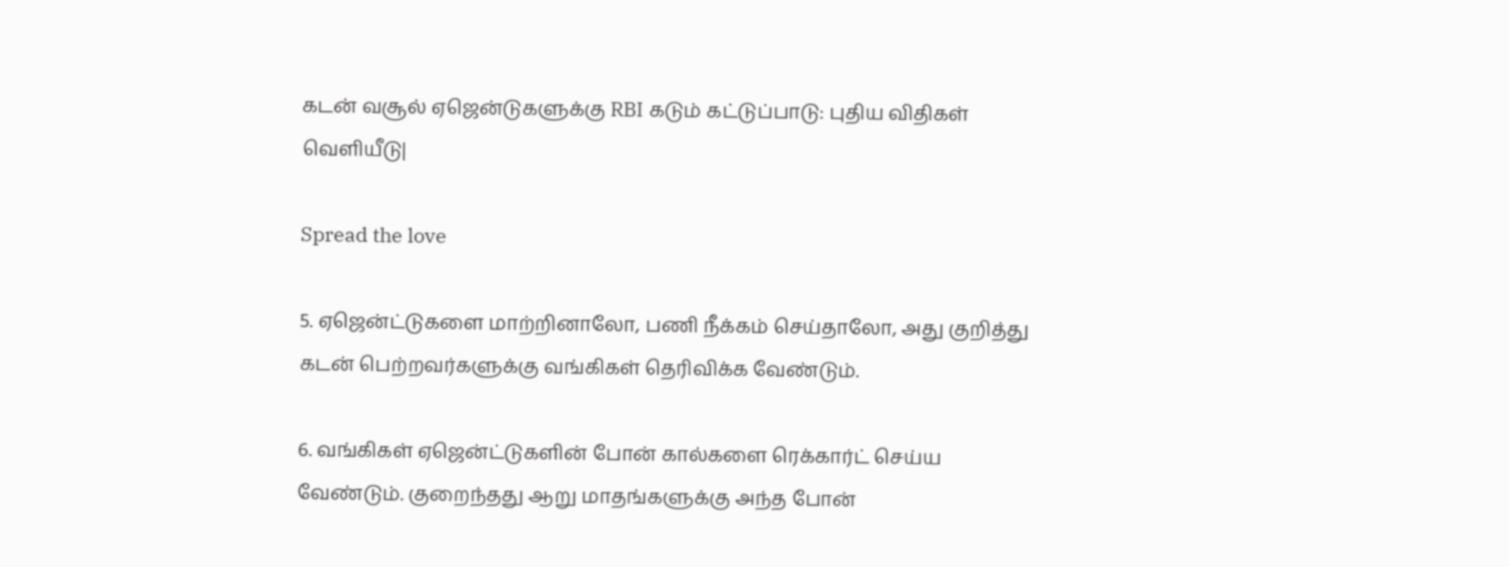கடன் வசூல் ஏஜென்டுகளுக்கு RBI கடும் கட்டுப்பாடு: புதிய விதிகள் வெளியீடு|

Spread the love

5. ஏஜென்ட்டுகளை மாற்றினாலோ, பணி நீக்கம் செய்தாலோ, அது குறித்து கடன் பெற்றவர்களுக்கு வங்கிகள் தெரிவிக்க வேண்டும்.

6. வங்கிகள் ஏஜென்ட்டுகளின் போன் கால்களை ரெக்கார்ட் செய்ய வேண்டும். குறைந்தது ஆறு மாதங்களுக்கு அந்த போன்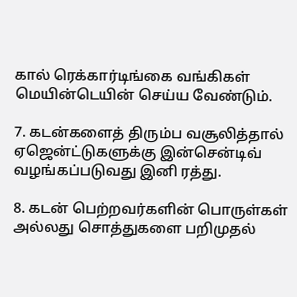கால் ரெக்கார்டிங்கை வங்கிகள் மெயின்டெயின் செய்ய வேண்டும்.

7. கடன்களைத் திரும்ப வசூலித்தால் ஏஜென்ட்டுகளுக்கு இன்சென்டிவ் வழங்கப்படுவது இனி ரத்து.

8. கடன் பெற்றவர்களின் பொருள்கள் அல்லது சொத்துகளை பறிமுதல்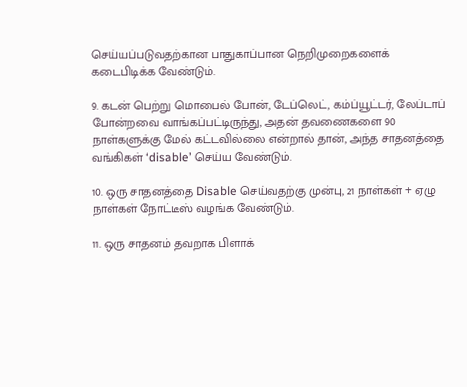செய்யப்படுவதற்கான பாதுகாப்பான நெறிமுறைகளைக் கடைபிடிக்க வேண்டும்.

9. கடன் பெற்று மொபைல் போன், டேப்லெட், கம்ப்யூட்டர், லேப்டாப் போன்றவை வாங்கப்பட்டிருந்து, அதன் தவணைகளை 90 நாள்களுக்கு மேல் கட்டவில்லை என்றால் தான், அந்த சாதனத்தை வங்கிகள் ‘disable’ செய்ய வேண்டும்.

10. ஒரு சாதனத்தை Disable செய்வதற்கு முன்பு, 21 நாள்கள் + ஏழு நாள்கள் நோட்டீஸ் வழங்க வேண்டும்.

11. ஒரு சாதனம் தவறாக பிளாக்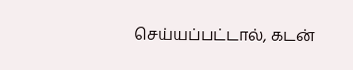செய்யப்பட்டால், கடன்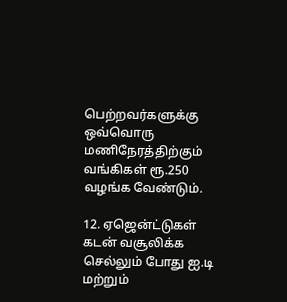பெற்றவர்களுக்கு ஒவ்வொரு மணிநேரத்திற்கும் வங்கிகள் ரூ.250 வழங்க வேண்டும்.

12. ஏஜென்ட்டுகள் கடன் வசூலிக்க செல்லும் போது ஐ.டி மற்றும்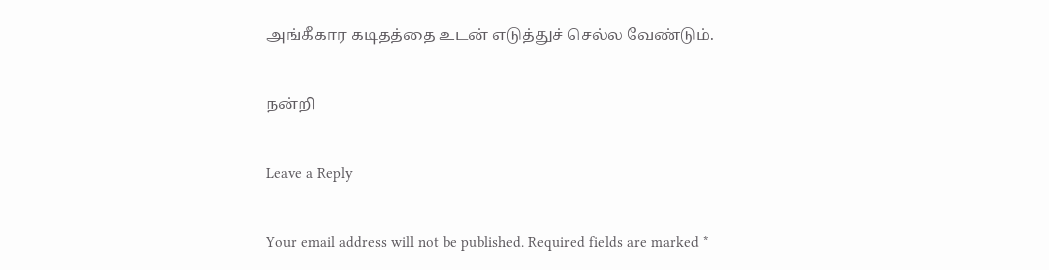அங்கீகார கடிதத்தை உடன் எடுத்துச் செல்ல வேண்டும்.

நன்றி

Leave a Reply

Your email address will not be published. Required fields are marked *